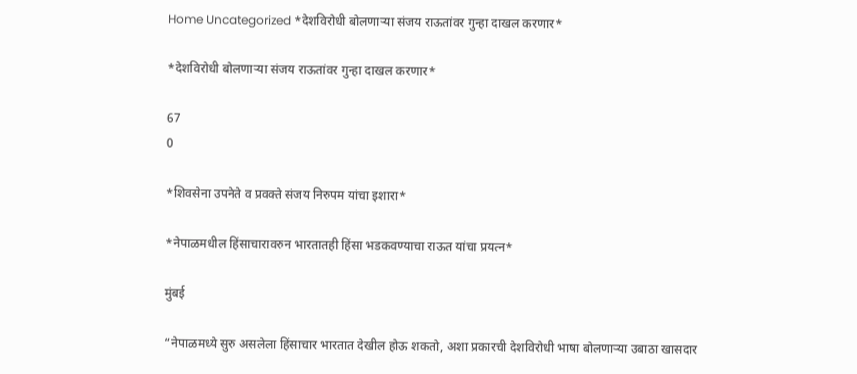Home Uncategorized *देशविरोधी बोलणाऱ्या संजय राऊतांवर गुन्हा दाखल करणार*

*देशविरोधी बोलणाऱ्या संजय राऊतांवर गुन्हा दाखल करणार*

67
0

*शिवसेना उपनेते व प्रवक्ते संजय निरुपम यांचा इशारा*

*नेपाळमधील हिंसाचारावरुन भारतातही हिंसा भडकवण्याचा राऊत यांचा प्रयत्न*

मुंबई

“नेपाळमध्ये सुरु असलेला हिंसाचार भारतात देखील होऊ शकतो, अशा प्रकारची देशविरोधी भाषा बोलणाऱ्या उबाठा खासदार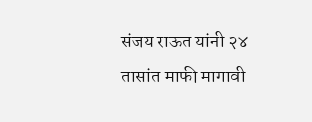संजय राऊत यांनी २४ तासांत माफी मागावी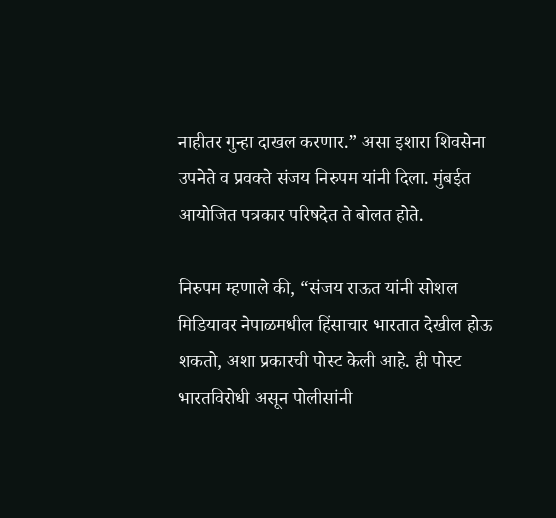नाहीतर गुन्हा दाखल करणार.” असा इशारा शिवसेना उपनेते व प्रवक्ते संजय निरुपम यांनी दिला. मुंबईत आयोजित पत्रकार परिषदेत ते बोलत होते.

निरुपम म्हणाले की, “संजय राऊत यांनी सोशल मिडियावर नेपाळमधील हिंसाचार भारतात देखील होऊ शकतो, अशा प्रकारची पोस्ट केली आहे. ही पोस्ट भारतविरोधी असून पोलीसांनी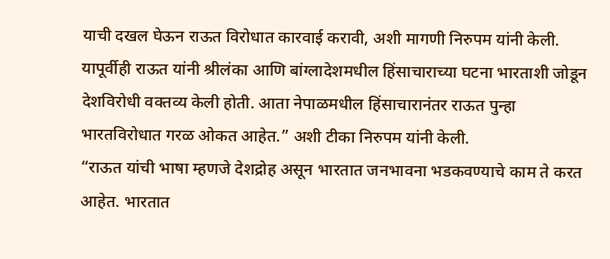याची दखल घेऊन राऊत विरोधात कारवाई करावी, अशी मागणी निरुपम यांनी केली. यापूर्वीही राऊत यांनी श्रीलंका आणि बांग्लादेशमधील हिंसाचाराच्या घटना भारताशी जोडून देशविरोधी वक्तव्य केली होती. आता नेपाळमधील हिंसाचारानंतर राऊत पुन्हा भारतविरोधात गरळ ओकत आहेत.” अशी टीका निरुपम यांनी केली.
“राऊत यांची भाषा म्हणजे देशद्रोह असून भारतात जनभावना भडकवण्याचे काम ते करत आहेत. भारतात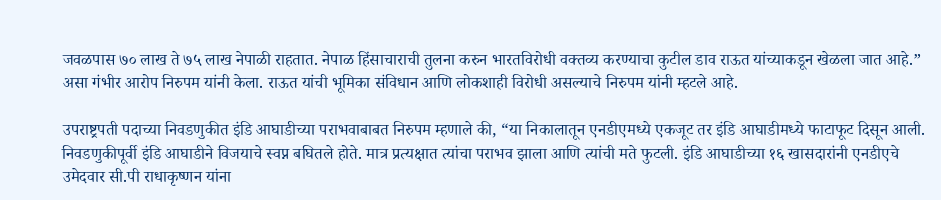जवळपास ७० लाख ते ७५ लाख नेपाळी राहतात. नेपाळ हिंसाचाराची तुलना करुन भारतविरोधी वक्तव्य करण्याचा कुटील डाव राऊत यांच्याकडून खेळला जात आहे.” असा गंभीर आरोप निरुपम यांनी केला. राऊत यांची भूमिका संविधान आणि लोकशाही विरोधी असल्याचे निरुपम यांनी म्हटले आहे.

उपराष्ट्रपती पदाच्या निवडणुकीत इंडि आघाडीच्या पराभवाबाबत निरुपम म्हणाले की, “या निकालातून एनडीएमध्ये एकजूट तर इंडि आघाडीमध्ये फाटाफूट दिसून आली. निवडणुकीपूर्वी इंडि आघाडीने विजयाचे स्वप्न बघितले होते. मात्र प्रत्यक्षात त्यांचा पराभव झाला आणि त्यांची मते फुटली. इंडि आघाडीच्या १६ खासदारांनी एनडीएचे उमेदवार सी.पी राधाकृष्णन यांना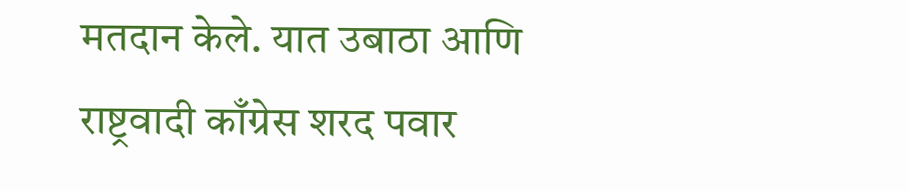मतदान केले. यात उबाठा आणि राष्ट्रवादी काँग्रेस शरद पवार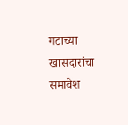गटाच्या खासदारांचा समावेश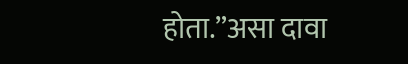होता.”असा दावा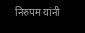निरुपम यांनी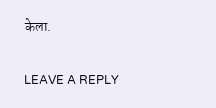केला.

LEAVE A REPLY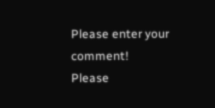Please enter your comment!
Please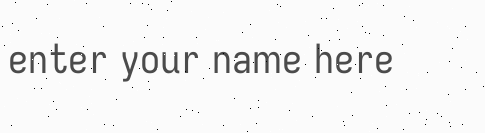enter your name here